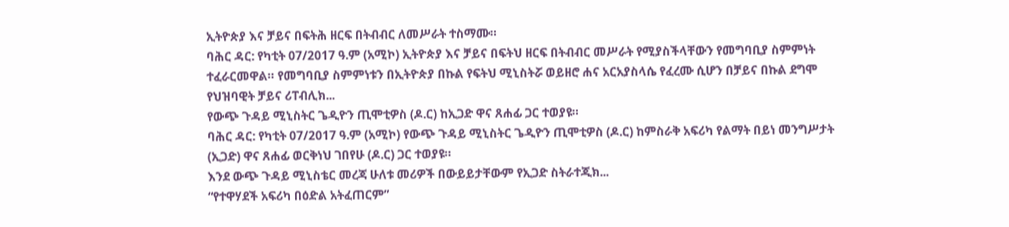ኢትዮጵያ እና ቻይና በፍትሕ ዘርፍ በትብብር ለመሥራት ተስማሙ።
ባሕር ዳር: የካቲት 07/2017 ዓ.ም (አሚኮ) ኢትዮጵያ እና ቻይና በፍትህ ዘርፍ በትብብር መሥራት የሚያስችላቸውን የመግባቢያ ስምምነት ተፈራርመዋል። የመግባቢያ ስምምነቱን በኢትዮጵያ በኩል የፍትህ ሚኒስትሯ ወይዘሮ ሐና አርአያስላሴ የፈረሙ ሲሆን በቻይና በኩል ደግሞ የህዝባዊት ቻይና ሪፐብሊክ...
የውጭ ጉዳይ ሚኒስትር ጌዲዮን ጢሞቲዎስ (ዶ.ር) ከኢጋድ ዋና ጸሐፊ ጋር ተወያዩ።
ባሕር ዳር: የካቲት 07/2017 ዓ.ም (አሚኮ) የውጭ ጉዳይ ሚኒስትር ጌዲዮን ጢሞቲዎስ (ዶ.ር) ከምስራቅ አፍሪካ የልማት በይነ መንግሥታት (ኢጋድ) ዋና ጸሐፊ ወርቅነህ ገበየሁ (ዶ.ር) ጋር ተወያዩ።
እንደ ውጭ ጉዳይ ሚኒስቴር መረጃ ሁለቱ መሪዎች በውይይታቸውም የኢጋድ ስትራተጂክ...
“የተዋሃደች አፍሪካ በዕድል አትፈጠርም”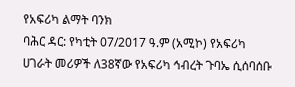የአፍሪካ ልማት ባንክ
ባሕር ዳር: የካቲት 07/2017 ዓ.ም (አሚኮ) የአፍሪካ ሀገራት መሪዎች ለ38ኛው የአፍሪካ ኅብረት ጉባኤ ሲሰባሰቡ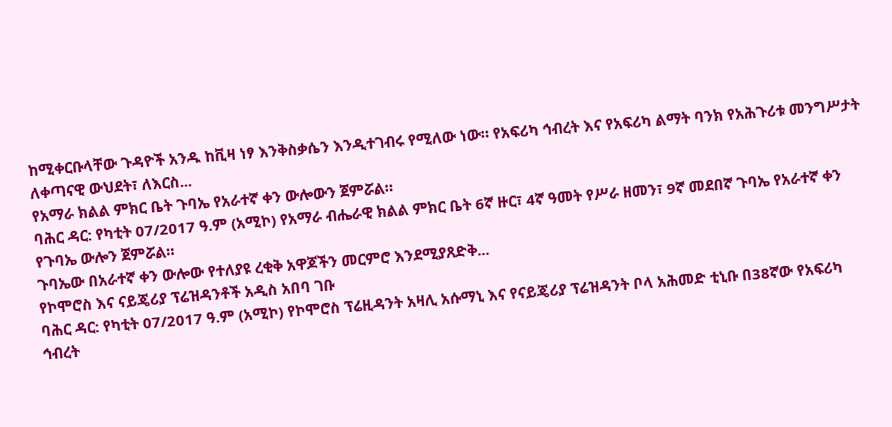ከሚቀርቡላቸው ጉዳዮች አንዱ ከቪዛ ነፃ እንቅስቃሴን እንዲተገብሩ የሚለው ነው። የአፍሪካ ኅብረት እና የአፍሪካ ልማት ባንክ የአሕጉሪቱ መንግሥታት ለቀጣናዊ ውህደት፣ ለእርስ...
የአማራ ክልል ምክር ቤት ጉባኤ የአራተኛ ቀን ውሎውን ጀምሯል።
ባሕር ዳር: የካቲት 07/2017 ዓ.ም (አሚኮ) የአማራ ብሔራዊ ክልል ምክር ቤት 6ኛ ዙር፣ 4ኛ ዓመት የሥራ ዘመን፣ 9ኛ መደበኛ ጉባኤ የአራተኛ ቀን የጉባኤ ውሎን ጀምሯል።
ጉባኤው በአራተኛ ቀን ውሎው የተለያዩ ረቂቅ አዋጆችን መርምሮ እንደሚያጸድቅ...
የኮሞሮስ እና ናይጄሪያ ፕሬዝዳንቶች አዲስ አበባ ገቡ
ባሕር ዳር: የካቲት 07/2017 ዓ.ም (አሚኮ) የኮሞሮስ ፕሬዚዳንት አዛሊ አሱማኒ እና የናይጄሪያ ፕሬዝዳንት ቦላ አሕመድ ቲኒቡ በ38ኛው የአፍሪካ ኅብረት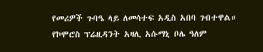የመሪዎች ጉባዔ ላይ ለመሳተፍ አዲስ አበባ ገብተዋል።
የኮሞሮስ ፕሬዚዳንት አዛሊ አሱማኒ ቦሌ ዓለም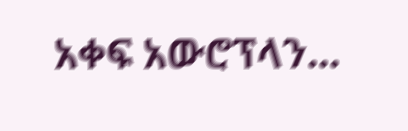አቀፍ አውሮፕላን...